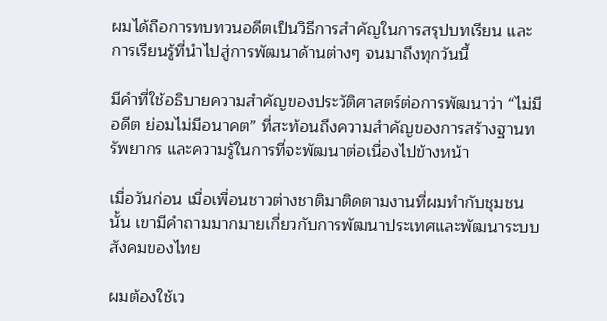ผมได้ถือการทบทวนอดีตเป็นวิธีการสำคัญในการสรุปบทเรียน และการเรียนรู้ที่นำไปสู่การพัฒนาด้านต่างๆ จนมาถึงทุกวันนี้

มีคำที่ใช้อธิบายความสำคัญของประวัติศาสตร์ต่อการพัฒนาว่า “ไม่มีอดีต ย่อมไม่มีอนาคต” ที่สะท้อนถึงความสำคัญของการสร้างฐานทรัพยากร และความรู้ในการที่จะพัฒนาต่อเนื่องไปข้างหน้า

เมื่อวันก่อน เมื่อเพื่อนชาวต่างชาติมาติดตามงานที่ผมทำกับชุมชนนั้น เขามีคำถามมากมายเกี่ยวกับการพัฒนาประเทศและพัฒนาระบบสังคมของไทย

ผมต้องใช้เว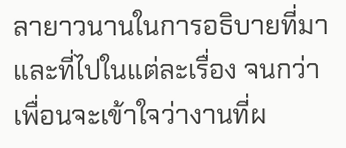ลายาวนานในการอธิบายที่มาและที่ไปในแต่ละเรื่อง จนกว่าเพื่อนจะเข้าใจว่างานที่ผ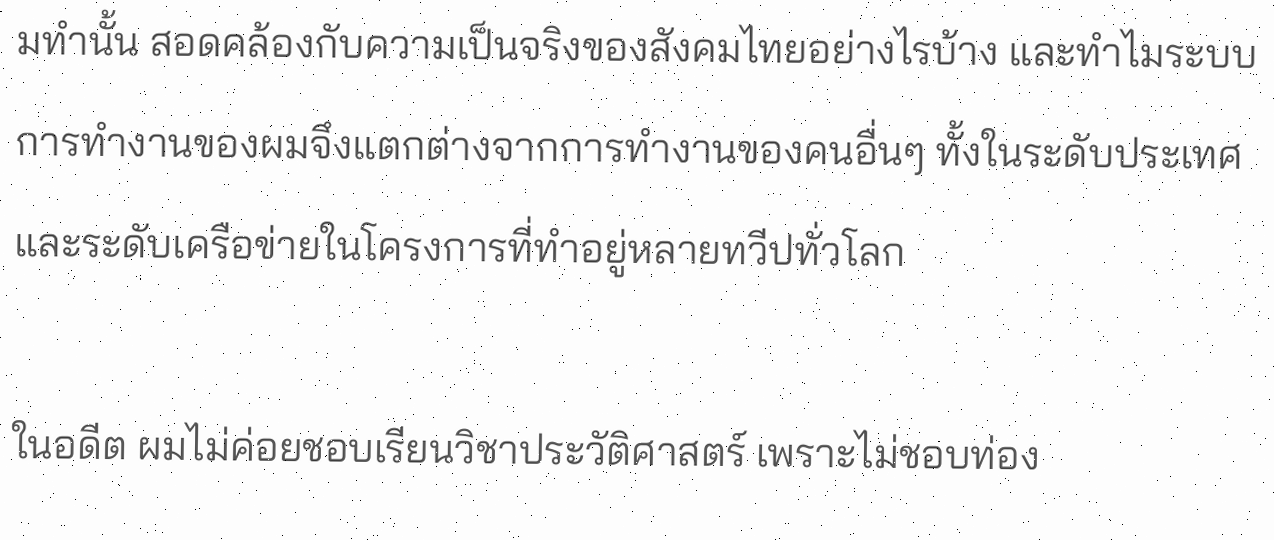มทำนั้น สอดคล้องกับความเป็นจริงของสังคมไทยอย่างไรบ้าง และทำไมระบบการทำงานของผมจึงแตกต่างจากการทำงานของคนอื่นๆ ทั้งในระดับประเทศและระดับเครือข่ายในโครงการที่ทำอยู่หลายทวีปทั่วโลก

ในอดีต ผมไม่ค่อยชอบเรียนวิชาประวัติศาสตร์ เพราะไม่ชอบท่อง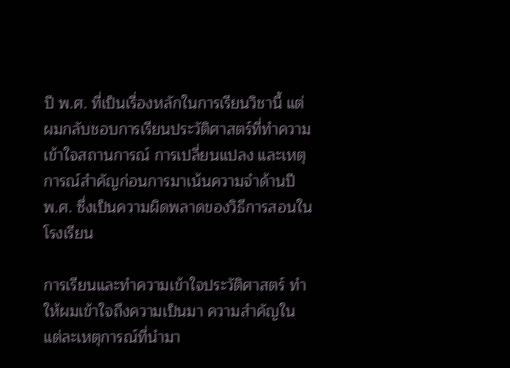ปี พ.ศ. ที่เป็นเรื่องหลักในการเรียนวิชานี้ แต่ผมกลับชอบการเรียนประวัติศาสตร์ที่ทำความเข้าใจสถานการณ์ การเปลี่ยนแปลง และเหตุการณ์สำคัญก่อนการมาเน้นความจำด้านปี พ.ศ. ซึ่งเป็นความผิดพลาดของวิธีการสอนในโรงเรียน

การเรียนและทำความเข้าใจประวัติศาสตร์ ทำให้ผมเข้าใจถึงความเป็นมา ความสำคัญในแต่ละเหตุการณ์ที่นำมา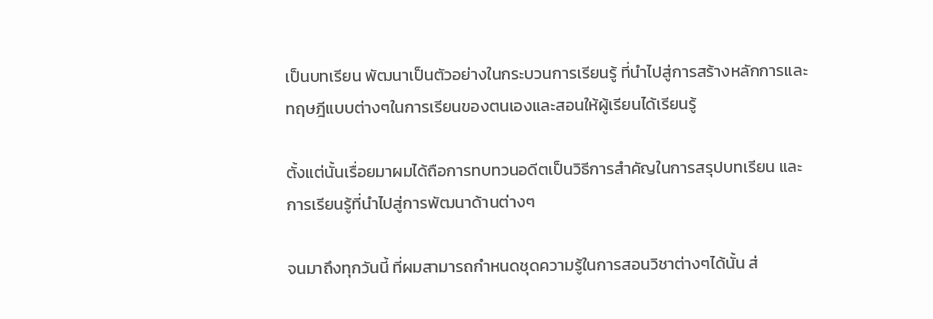เป็นบทเรียน พัฒนาเป็นตัวอย่างในกระบวนการเรียนรู้ ที่นำไปสู่การสร้างหลักการและทฤษฎีแบบต่างๆในการเรียนของตนเองและสอนให้ผู้เรียนได้เรียนรู้

ตั้งแต่นั้นเรื่อยมาผมได้ถือการทบทวนอดีตเป็นวิธีการสำคัญในการสรุปบทเรียน และการเรียนรู้ที่นำไปสู่การพัฒนาด้านต่างๆ

จนมาถึงทุกวันนี้ ที่ผมสามารถกำหนดชุดความรู้ในการสอนวิชาต่างๆได้นั้น ส่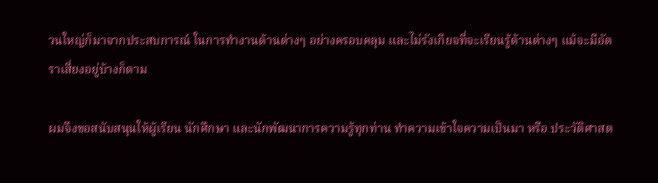วนใหญ่ก็มาจากประสบการณ์ ในการทำงานด้านต่างๆ อย่างครอบคลุม และไม่รังเกียจที่จะเรียนรู้ด้านต่างๆ แม้จะมีอัตราเสี่ยงอยู่บ้างก็ตาม

ผมจึงขอสนับสนุนให้ผู้เรียน นักศึกษา และนักพัฒนาการความรู้ทุกท่าน ทำความเข้าใจความเป็นมา หรือ ประวัติศาสต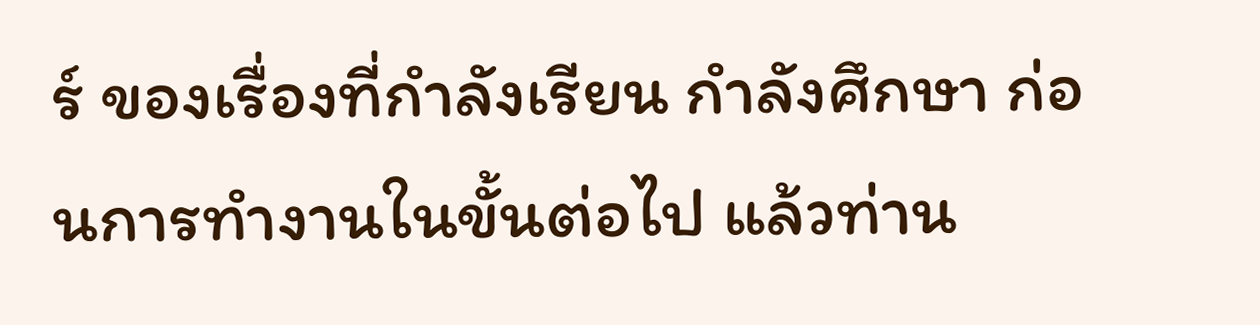ร์ ของเรื่องที่กำลังเรียน กำลังศึกษา ก่อนการทำงานในขั้นต่อไป แล้วท่าน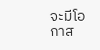จะมีโอกาส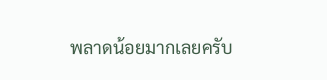พลาดน้อยมากเลยครับ